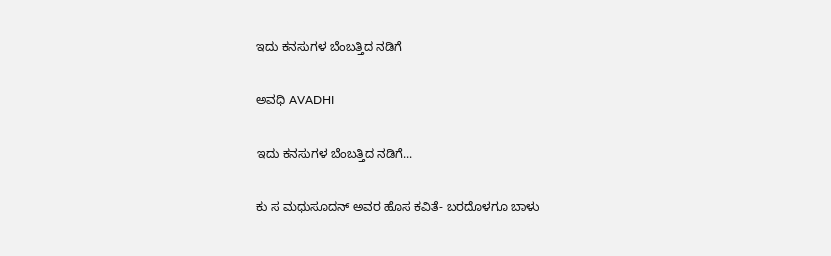ಇದು ಕನಸುಗಳ ಬೆಂಬತ್ತಿದ ನಡಿಗೆ‍

ಅವಧಿ AVADHI

ಇದು ಕನಸುಗಳ ಬೆಂಬತ್ತಿದ ನಡಿಗೆ...

ಕು ಸ ಮಧುಸೂದನ್ ಅವರ ಹೊಸ ಕವಿತೆ- ಬರದೊಳಗೂ ಬಾಳು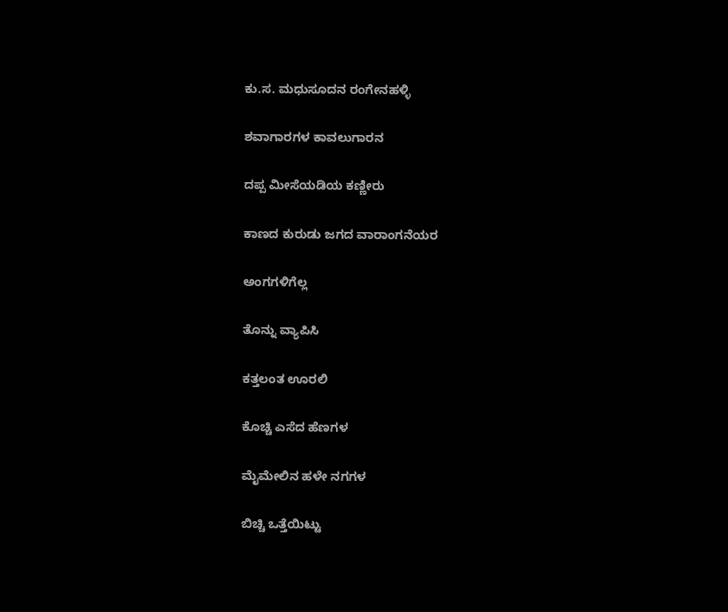ಕು.ಸ. ಮಧುಸೂದನ ರಂಗೇನಹಳ್ಳಿ

ಶವಾಗಾರಗಳ ಕಾವಲುಗಾರನ

ದಪ್ಪ ಮೀಸೆಯಡಿಯ ಕಣ್ಣೀರು

ಕಾಣದ ಕುರುಡು ಜಗದ ವಾರಾಂಗನೆಯರ

ಅಂಗಗಳಿಗೆಲ್ಲ

ತೊನ್ನು ವ್ಯಾಪಿಸಿ

ಕತ್ತಲಂತ ಊರಲಿ

ಕೊಚ್ಚಿ ಎಸೆದ ಹೆಣಗಳ

ಮೈಮೇಲಿನ ಹಳೇ ನಗಗಳ

ಬಿಚ್ಚಿ ಒತ್ತೆಯಿಟ್ಟು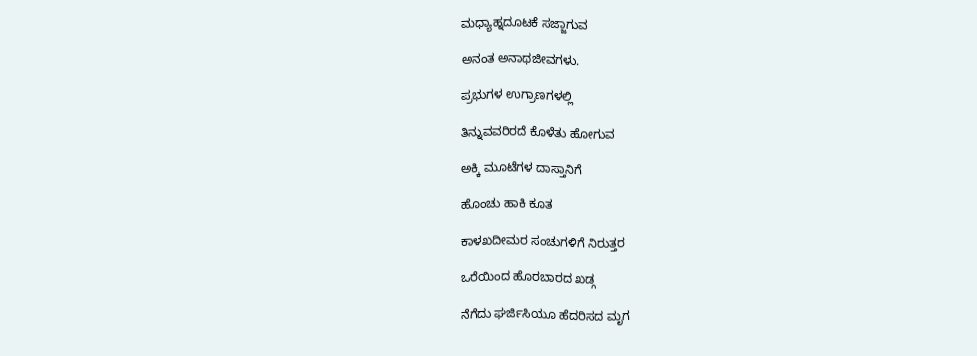ಮಧ್ಯಾಹ್ನದೂಟಕೆ ಸಜ್ಜಾಗುವ

ಅನಂತ ಅನಾಥಜೀವಗಳು.

ಪ್ರಭುಗಳ ಉಗ್ರಾಣಗಳಲ್ಲಿ

ತಿನ್ನುವವರಿರದೆ ಕೊಳೆತು ಹೋಗುವ

ಅಕ್ಕಿ ಮೂಟೆಗಳ ದಾಸ್ತಾನಿಗೆ

ಹೊಂಚು ಹಾಕಿ ಕೂತ

ಕಾಳಖದೀಮರ ಸಂಚುಗಳಿಗೆ ನಿರುತ್ತರ

ಒರೆಯಿಂದ ಹೊರಬಾರದ ಖಡ್ಗ

ನೆಗೆದು ಘರ್ಜಿಸಿಯೂ ಹೆದರಿಸದ ಮೃಗ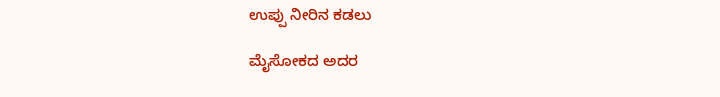ಉಪ್ಪು ನೀರಿನ ಕಡಲು

ಮೈಸೋಕದ ಅದರ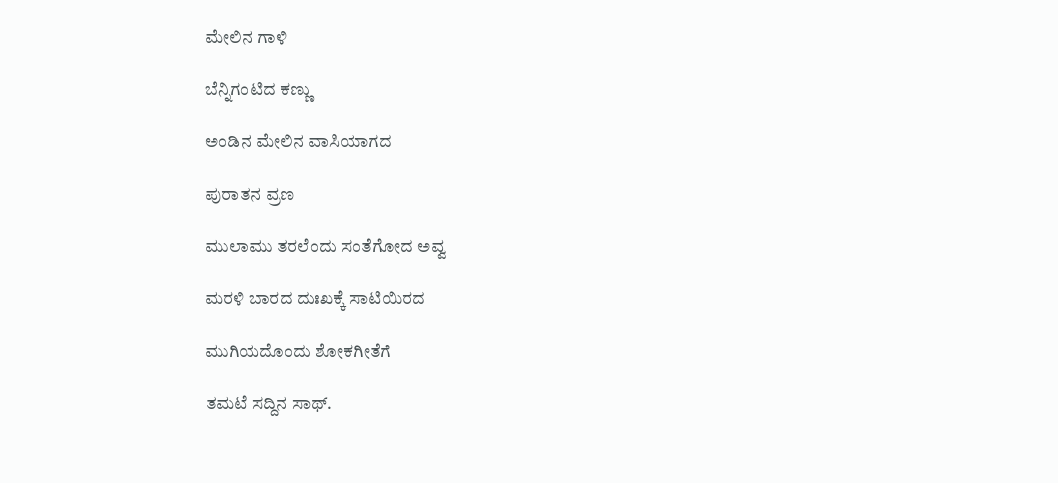ಮೇಲಿನ ಗಾಳಿ

ಬೆನ್ನಿಗಂಟಿದ ಕಣ್ಣು

ಅಂಡಿನ ಮೇಲಿನ ವಾಸಿಯಾಗದ

ಪುರಾತನ ವ್ರಣ

ಮುಲಾಮು ತರಲೆಂದು ಸಂತೆಗೋದ ಅವ್ವ

ಮರಳಿ ಬಾರದ ದುಃಖಕ್ಕೆ ಸಾಟಿಯಿರದ

ಮುಗಿಯದೊಂದು ಶೋಕಗೀತೆಗೆ

ತಮಟೆ ಸದ್ದಿನ ಸಾಥ್.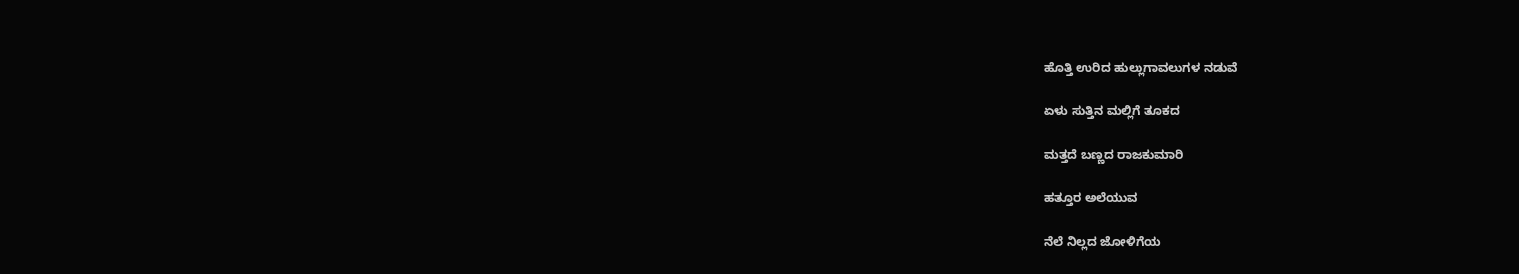ಹೊತ್ತಿ ಉರಿದ ಹುಲ್ಲುಗಾವಲುಗಳ ನಡುವೆ

ಏಳು ಸುತ್ತಿನ ಮಲ್ಲಿಗೆ ತೂಕದ

ಮತ್ತದೆ ಬಣ್ಣದ ರಾಜಕುಮಾರಿ

ಹತ್ತೂರ ಅಲೆಯುವ

ನೆಲೆ ನಿಲ್ಲದ ಜೋಳಿಗೆಯ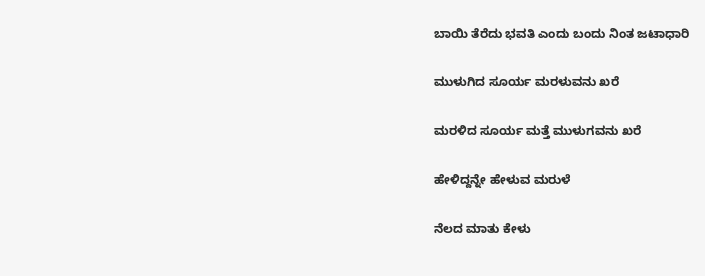ಬಾಯಿ ತೆರೆದು ಭವತಿ ಎಂದು ಬಂದು ನಿಂತ ಜಟಾಧಾರಿ

ಮುಳುಗಿದ ಸೂರ್ಯ ಮರಳುವನು ಖರೆ

ಮರಳಿದ ಸೂರ್ಯ ಮತ್ತೆ ಮುಳುಗವನು ಖರೆ

ಹೇಳಿದ್ದನ್ನೇ ಹೇಳುವ ಮರುಳೆ

ನೆಲದ ಮಾತು ಕೇಳು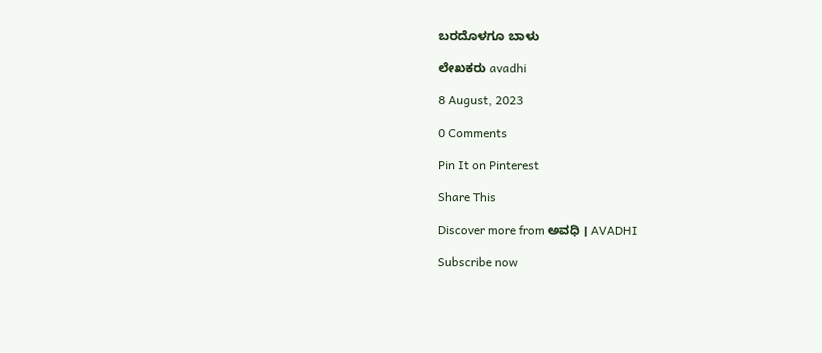ಬರದೊಳಗೂ ಬಾಳು

ಲೇಖಕರು avadhi

8 August, 2023

0 Comments

Pin It on Pinterest

Share This

Discover more from ಅವಧಿ । AVADHI

Subscribe now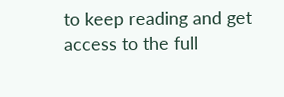to keep reading and get access to the full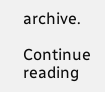archive.

Continue reading